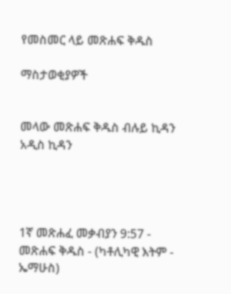የመስመር ላይ መጽሐፍ ቅዱስ

ማስታወቂያዎች


መላው መጽሐፍ ቅዱስ ብሉይ ኪዳን አዲስ ኪዳን




1ኛ መጽሐፈ መቃብያን 9:57 - መጽሐፍ ቅዱስ - (ካቶሊካዊ እትም - ኤማሁስ)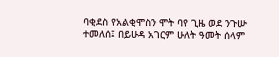ባቂደስ የአልቂሞስን ሞት ባየ ጊዜ ወደ ንጉሡ ተመለሰ፤ በይሁዳ አገርም ሁለት ዓመት ሰላም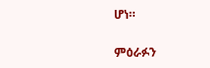ሆነ።

ምዕራፉን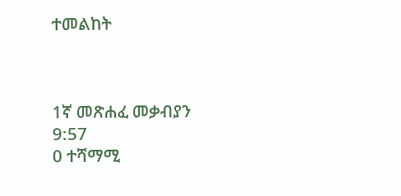ተመልከት



1ኛ መጽሐፈ መቃብያን 9:57
0 ተሻማሚ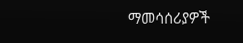ማመሳሰሪያዎች